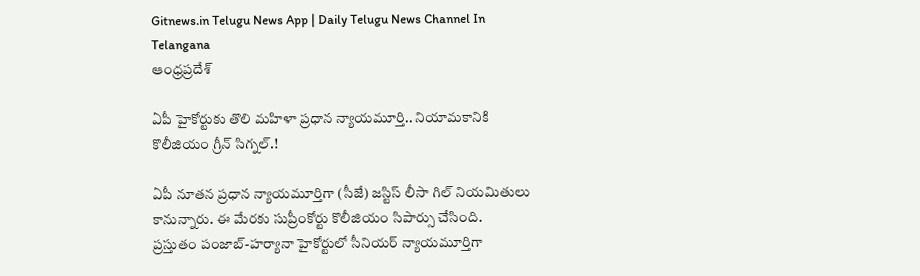Gitnews.in Telugu News App | Daily Telugu News Channel In Telangana
ఆంధ్రప్రదేశ్

ఏపీ హైకోర్టుకు తొలి మహిళా ప్రధాన న్యాయమూర్తి.. నియామకానికి కొలీజియం గ్రీన్ సిగ్నల్.!

ఏపీ నూతన ప్రధాన న్యాయమూర్తిగా (సీజే) జస్టిస్ లీసా గిల్ నియమితులు కానున్నారు. ఈ మేరకు సుప్రీంకోర్టు కొలీజియం సిపార్సు చేసింది.
ప్రస్తుతం పంజాబ్-హర్యానా హైకోర్టులో సీనియర్ న్యాయమూర్తిగా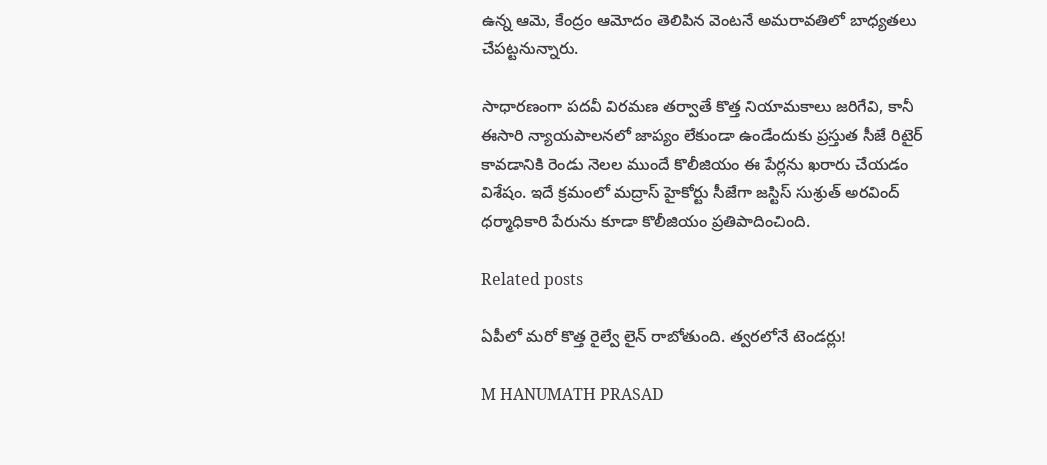ఉన్న ఆమె, కేంద్రం ఆమోదం తెలిపిన వెంటనే అమరావతిలో బాధ్యతలు చేపట్టనున్నారు.

సాధారణంగా పదవీ విరమణ తర్వాతే కొత్త నియామకాలు జరిగేవి, కానీ ఈసారి న్యాయపాలనలో జాప్యం లేకుండా ఉండేందుకు ప్రస్తుత సీజే రిటైర్ కావడానికి రెండు నెలల ముందే కొలీజియం ఈ పేర్లను ఖరారు చేయడం విశేషం. ఇదే క్రమంలో మద్రాస్ హైకోర్టు సీజేగా జస్టిస్ సుశ్రుత్ అరవింద్ ధర్మాధికారి పేరును కూడా కొలీజియం ప్రతిపాదించింది.

Related posts

ఏపీలో మరో కొత్త రైల్వే లైన్ రాబోతుంది. త్వరలోనే టెండర్లు!

M HANUMATH PRASAD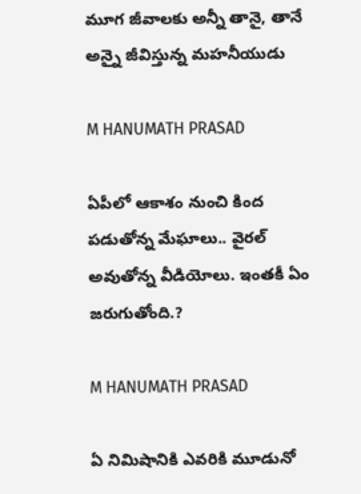మూగ జీవాలకు అన్నీ తానై, తానే అన్నై జీవిస్తున్న మహనీయుడు

M HANUMATH PRASAD

ఏపీలో ఆకాశం నుంచి కింద పడుతోన్న మేఘాలు.. వైరల్ అవుతోన్న వీడియోలు. ఇంతకీ ఏం జరుగుతోంది.?

M HANUMATH PRASAD

ఏ నిమిషానికి ఎవరికి మూడునో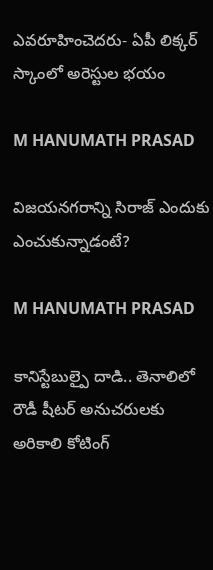ఎవరూహించెదరు- ఏపీ లిక్కర్ స్కాంలో అరెస్టుల భయం

M HANUMATH PRASAD

విజయనగరాన్ని సిరాజ్ ఎందుకు ఎంచుకున్నాడంటే?

M HANUMATH PRASAD

కానిస్టేబుల్పై దాడి.. తెనాలిలో రౌడీ షీటర్ అనుచరులకు అరికాలి కోటింగ్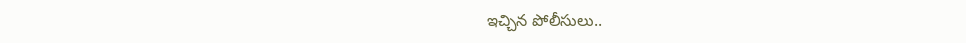ఇచ్చిన పోలీసులు..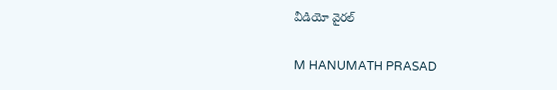వీడియో వైరల్

M HANUMATH PRASAD